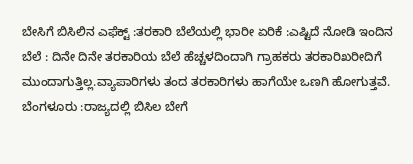ಬೇಸಿಗೆ ಬಿಸಿಲಿನ ಎಫೆಕ್ಟ್ :ತರಕಾರಿ ಬೆಲೆಯಲ್ಲಿ ಭಾರೀ ಏರಿಕೆ :ಎಷ್ಟಿದೆ ನೋಡಿ ಇಂದಿನ ಬೆಲೆ : ದಿನೇ ದಿನೇ ತರಕಾರಿಯ ಬೆಲೆ ಹೆಚ್ಚಳದಿಂದಾಗಿ ಗ್ರಾಹಕರು ತರಕಾರಿಖರೀದಿಗೆ ಮುಂದಾಗುತ್ತಿಲ್ಲ.ವ್ಯಾಪಾರಿಗಳು ತಂದ ತರಕಾರಿಗಳು ಹಾಗೆಯೇ ಒಣಗಿ ಹೋಗುತ್ತವೆ. ಬೆಂಗಳೂರು :ರಾಜ್ಯದಲ್ಲಿ ಬಿಸಿಲ ಬೇಗೆ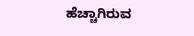ಹೆಚ್ಚಾಗಿರುವ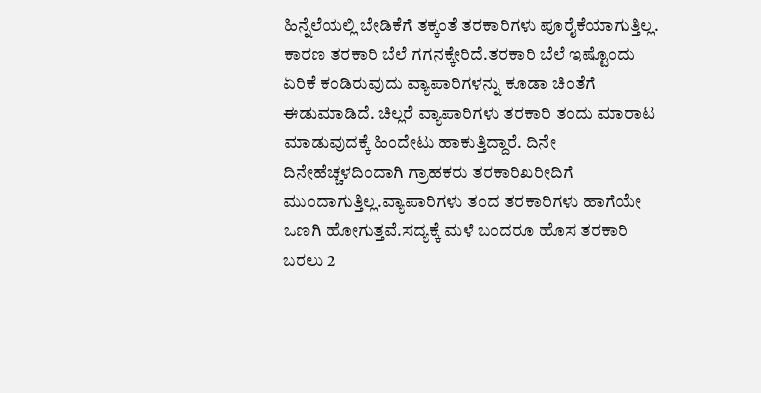ಹಿನ್ನೆಲೆಯಲ್ಲಿ ಬೇಡಿಕೆಗೆ ತಕ್ಕಂತೆ ತರಕಾರಿಗಳು ಪೂರೈಕೆಯಾಗುತ್ತಿಲ್ಲ. ಕಾರಣ ತರಕಾರಿ ಬೆಲೆ ಗಗನಕ್ಕೇರಿದೆ.ತರಕಾರಿ ಬೆಲೆ ಇಷ್ಟೊಂದು ಏರಿಕೆ ಕಂಡಿರುವುದು ವ್ಯಾಪಾರಿಗಳನ್ನು ಕೂಡಾ ಚಿಂತೆಗೆ ಈಡುಮಾಡಿದೆ. ಚಿಲ್ಲರೆ ವ್ಯಾಪಾರಿಗಳು ತರಕಾರಿ ತಂದು ಮಾರಾಟ ಮಾಡುವುದಕ್ಕೆ ಹಿಂದೇಟು ಹಾಕುತ್ತಿದ್ದಾರೆ. ದಿನೇ ದಿನೇಹೆಚ್ಚಳದಿಂದಾಗಿ ಗ್ರಾಹಕರು ತರಕಾರಿಖರೀದಿಗೆ ಮುಂದಾಗುತ್ತಿಲ್ಲ.ವ್ಯಾಪಾರಿಗಳು ತಂದ ತರಕಾರಿಗಳು ಹಾಗೆಯೇ ಒಣಗಿ ಹೋಗುತ್ತವೆ.ಸದ್ಯಕ್ಕೆ ಮಳೆ ಬಂದರೂ ಹೊಸ ತರಕಾರಿ ಬರಲು 2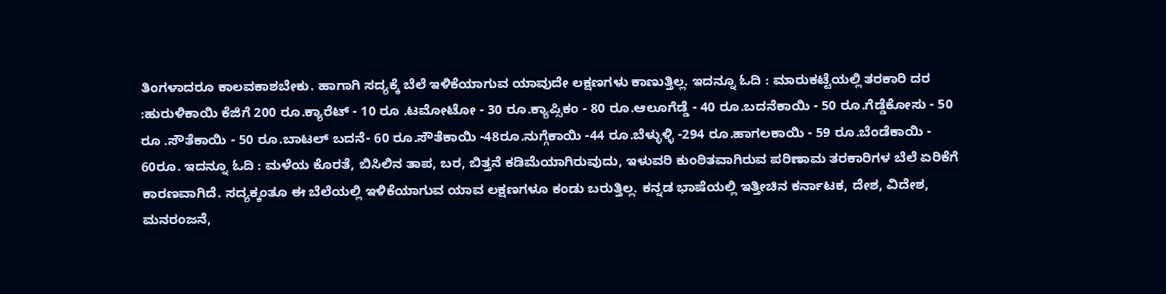ತಿಂಗಳಾದರೂ ಕಾಲವಕಾಶಬೇಕು. ಹಾಗಾಗಿ ಸದ್ಯಕ್ಕೆ ಬೆಲೆ ಇಳಿಕೆಯಾಗುವ ಯಾವುದೇ ಲಕ್ಷಣಗಳು ಕಾಣುತ್ತಿಲ್ಲ. ಇದನ್ನೂ ಓದಿ : ಮಾರುಕಟ್ಟೆಯಲ್ಲಿ ತರಕಾರಿ ದರ :ಹುರುಳಿಕಾಯಿ ಕೆಜಿಗೆ 200 ರೂ.ಕ್ಯಾರೆಟ್‌ - 10 ರೂ .ಟಮೋಟೋ - 30 ರೂ.ಕ್ಯಾಪ್ಸಿಕಂ - 80 ರೂ.ಆಲೂಗೆಡ್ಡೆ - 40 ರೂ.ಬದನೆಕಾಯಿ - 50 ರೂ.ಗೆಡ್ಡೆಕೋಸು - 50 ರೂ .ಸೌತೆಕಾಯಿ - 50 ರೂ.ಬಾಟಲ್ ಬದನೆ- 60 ರೂ.ಸೌತೆಕಾಯಿ -48ರೂ.ನುಗ್ಗೆಕಾಯಿ -44 ರೂ.ಬೆಳ್ಳುಳ್ಳಿ -294 ರೂ.ಹಾಗಲಕಾಯಿ - 59 ರೂ.ಬೆಂಡೆಕಾಯಿ - 60ರೂ. ಇದನ್ನೂ ಓದಿ : ಮಳೆಯ ಕೊರತೆ, ಬಿಸಿಲಿನ ತಾಪ, ಬರ, ಬಿತ್ತನೆ ಕಡಿಮೆಯಾಗಿರುವುದು, ಇಳುವರಿ ಕುಂಠಿತವಾಗಿರುವ ಪರಿಣಾಮ ತರಕಾರಿಗಳ ಬೆಲೆ ಏರಿಕೆಗೆ ಕಾರಣವಾಗಿದೆ. ಸದ್ಯಕ್ಕಂತೂ ಈ ಬೆಲೆಯಲ್ಲಿ ಇಳಿಕೆಯಾಗುವ ಯಾವ ಲಕ್ಷಣಗಳೂ ಕಂಡು ಬರುತ್ತಿಲ್ಲ. ಕನ್ನಡ ಭಾಷೆಯಲ್ಲಿ ಇತ್ತೀಚಿನ ಕರ್ನಾಟಕ, ದೇಶ, ವಿದೇಶ, ಮನರಂಜನೆ,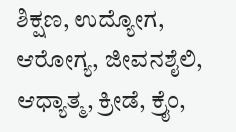ಶಿಕ್ಷಣ, ಉದ್ಯೋಗ, ಆರೋಗ್ಯ, ಜೀವನಶೈಲಿ, ಆಧ್ಯಾತ್ಮ, ಕ್ರೀಡೆ, ಕ್ರೈಂ,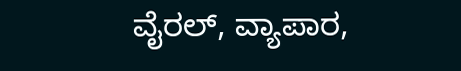ವೈರಲ್, ವ್ಯಾಪಾರ,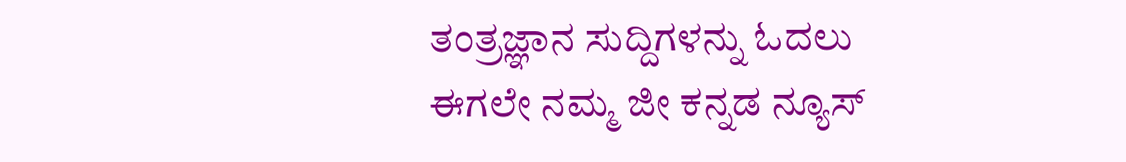ತಂತ್ರಜ್ಞಾನ ಸುದ್ದಿಗಳನ್ನು ಓದಲು ಈಗಲೇ ನಮ್ಮ ಜೀ ಕನ್ನಡ ನ್ಯೂಸ್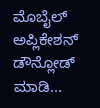ಮೊಬೈಲ್ ಅಪ್ಲಿಕೇಶನ್ ಡೌನ್ಲೋಡ್ ಮಾಡಿ...